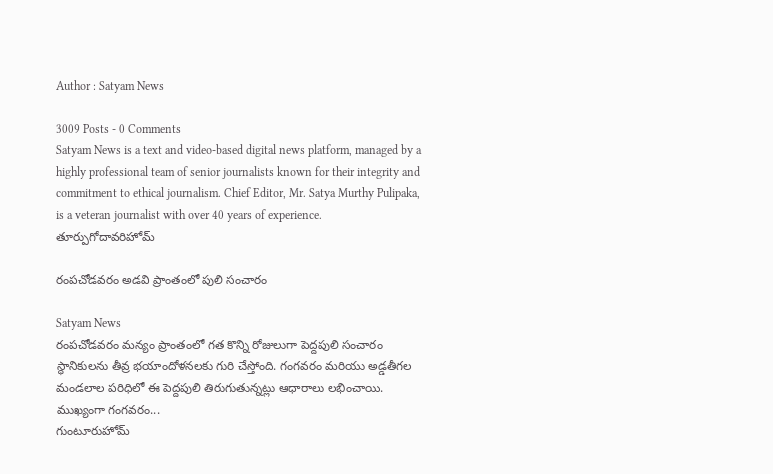Author : Satyam News

3009 Posts - 0 Comments
Satyam News is a text and video-based digital news platform, managed by a highly professional team of senior journalists known for their integrity and commitment to ethical journalism. Chief Editor, Mr. Satya Murthy Pulipaka, is a veteran journalist with over 40 years of experience.
తూర్పుగోదావరిహోమ్

రంపచోడవరం అడవి ప్రాంతంలో పులి సంచారం

Satyam News
రంపచోడవరం మన్యం ప్రాంతంలో గత కొన్ని రోజులుగా పెద్దపులి సంచారం స్థానికులను తీవ్ర భయాందోళనలకు గురి చేస్తోంది. గంగవరం మరియు అడ్డతీగల మండలాల పరిధిలో ఈ పెద్దపులి తిరుగుతున్నట్లు ఆధారాలు లభించాయి. ముఖ్యంగా గంగవరం...
గుంటూరుహోమ్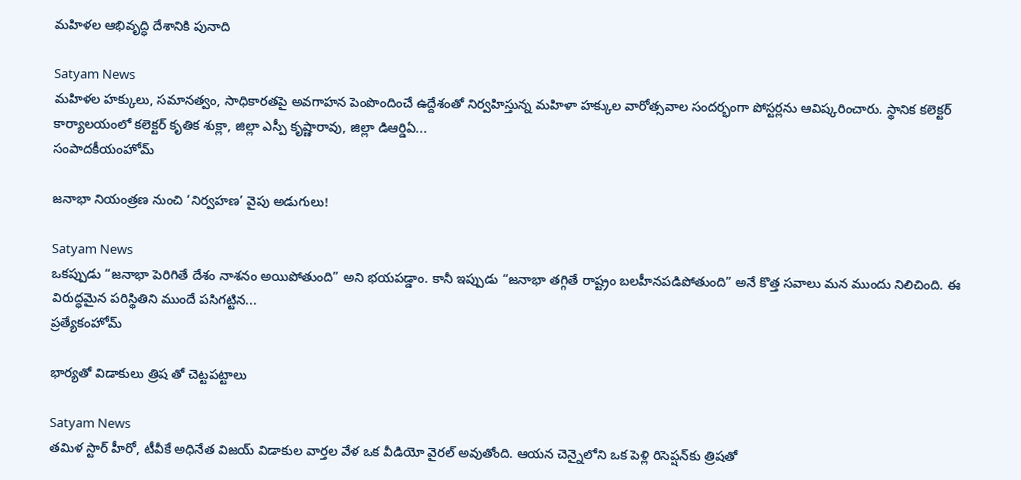మహిళల ఆభివృద్ధి దేశానికి పునాది

Satyam News
మహిళల హక్కులు, సమానత్వం, సాధికారతపై అవగాహన పెంపొందించే ఉద్దేశంతో నిర్వహిస్తున్న మహిళా హక్కుల వారోత్సవాల సందర్భంగా పోస్టర్లను ఆవిష్కరించారు. స్థానిక కలెక్టర్ కార్యాలయంలో కలెక్టర్ కృతిక శుక్లా, జిల్లా ఎస్పీ కృష్ణారావు, జిల్లా డిఆర్డిఏ...
సంపాదకీయంహోమ్

జనాభా నియంత్రణ నుంచి ‘నిర్వహణ’ వైపు అడుగులు!

Satyam News
ఒకప్పుడు “జనాభా పెరిగితే దేశం నాశనం అయిపోతుంది” అని భయపడ్డాం. కానీ ఇప్పుడు “జనాభా తగ్గితే రాష్ట్రం బలహీనపడిపోతుంది” అనే కొత్త సవాలు మన ముందు నిలిచింది. ఈ విరుద్ధమైన పరిస్థితిని ముందే పసిగట్టిన...
ప్రత్యేకంహోమ్

భార్యతో విడాకులు త్రిష తో చెట్టపట్టాలు

Satyam News
తమిళ స్టార్ హీరో, టీవీకే అధినేత విజయ్ విడాకుల వార్తల వేళ ఒక వీడియో వైరల్ అవుతోంది. ఆయన చెన్నైలోని ఒక పెళ్లి రిసెప్షన్‌కు త్రిషతో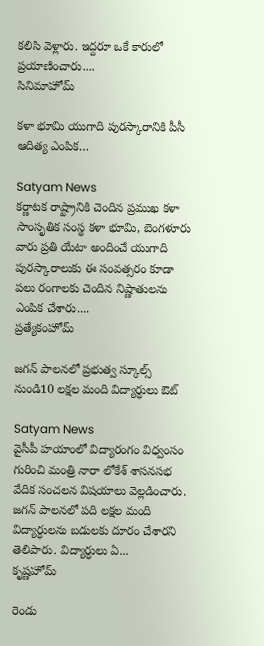కలిసి వెళ్లారు. ఇద్దరూ ఒకే కారులో ప్రయాణించారు....
సినిమాహోమ్

కళా భూమి యుగాది పురస్కారానికి పీసీ ఆదిత్య ఎంపిక…

Satyam News
కర్ణాటక రాష్ట్రానికి చెందిన ప్రముఖ కళా సాంసృతిక సంస్థ కళా భూమి, బెంగళూరు వారు ప్రతి యేటా అందించే యుగాది పురస్కారాలుకు ఈ సంవత్సరం కూడా పలు రంగాలకు చెందిన నిష్ణాతులను ఎంపిక చేశారు....
ప్రత్యేకంహోమ్

జగన్‌ పాలనలో ప్రభుత్వ స్కూల్స్‌ నుండి10 లక్షల మంది విద్యార్ధులు ఔట్‌

Satyam News
వైసీపీ హయాంలో విద్యారంగం విధ్వంసం గురించి మంత్రి నారా లోకేశ్‌ శాసనసభ వేదిక సంచలన విషయాలు వెల్లడించారు. జగన్‌ పాలనలో పది లక్షల మంది విద్యార్ధులను బడులకు దూరం చేశారని తెలిపారు. విద్యార్ధులు ఏ...
కృష్ణహోమ్

రెండు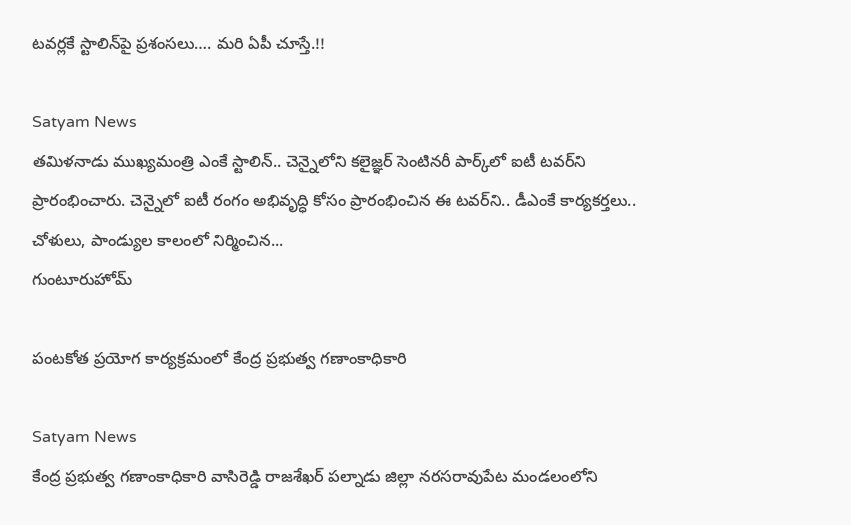టవర్లకే స్టాలిన్‌పై ప్రశంసలు…. మరి ఏపీ చూస్తే.!!

Satyam News
తమిళనాడు ముఖ్యమంత్రి ఎంకే స్టాలిన్‌.. చెన్నైలోని కలైజ్ఞర్‌ సెంటినరీ పార్క్‌లో ఐటీ టవర్‌ని ప్రారంభించారు. చెన్నైలో ఐటీ రంగం అభివృద్ధి కోసం ప్రారంభించిన ఈ టవర్‌ని.. డీఎంకే కార్యకర్తలు.. చోళులు, పాండ్యుల కాలంలో నిర్మించిన...
గుంటూరుహోమ్

పంటకోత ప్రయోగ కార్యక్రమంలో కేంద్ర ప్రభుత్వ గణాంకాధికారి

Satyam News
కేంద్ర ప్రభుత్వ గణాంకాధికారి వాసిరెడ్డి రాజశేఖర్ పల్నాడు జిల్లా నరసరావుపేట మండలంలోని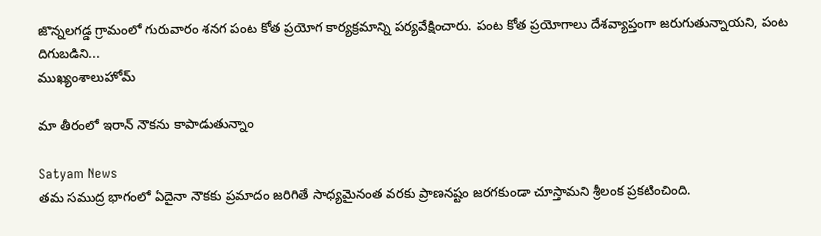జొన్నలగడ్డ గ్రామంలో గురువారం శనగ పంట కోత ప్రయోగ కార్యక్రమాన్ని పర్యవేక్షించారు. పంట కోత ప్రయోగాలు దేశవ్యాప్తంగా జరుగుతున్నాయని, పంట దిగుబడిని...
ముఖ్యంశాలుహోమ్

మా తీరంలో ఇరాన్ నౌకను కాపాడుతున్నాం

Satyam News
తమ సముద్ర భాగంలో ఏదైనా నౌకకు ప్రమాదం జరిగితే సాధ్యమైనంత వరకు ప్రాణనష్టం జరగకుండా చూస్తామని శ్రీలంక ప్రకటించింది.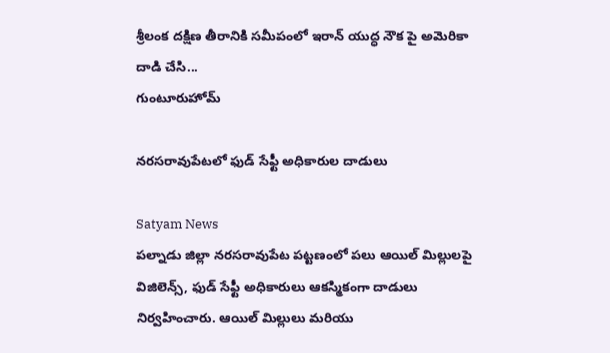శ్రీలంక దక్షిణ తీరానికి సమీపంలో ఇరాన్ యుద్ధ నౌక పై అమెరికా దాడి చేసి...
గుంటూరుహోమ్

నరసరావుపేటలో ఫుడ్ సేఫ్టీ అధికారుల దాడులు

Satyam News
పల్నాడు జిల్లా నరసరావుపేట పట్టణంలో పలు ఆయిల్ మిల్లులపై విజిలెన్స్, ఫుడ్ సేఫ్టీ అధికారులు ఆకస్మికంగా దాడులు నిర్వహించారు. ఆయిల్ మిల్లులు మరియు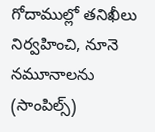గోదాముల్లో తనిఖీలు నిర్వహించి, నూనె నమూనాలను (సాంపిల్స్)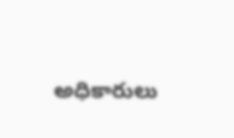అధికారులు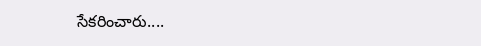సేకరించారు....